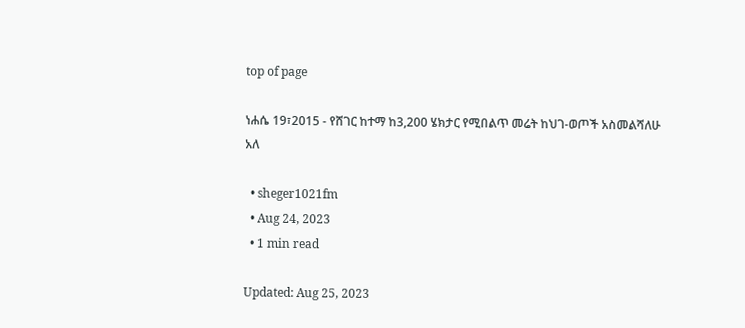top of page

ነሐሴ 19፣2015 - የሸገር ከተማ ከ3,200 ሄክታር የሚበልጥ መሬት ከህገ-ወጦች አስመልሻለሁ አለ

  • sheger1021fm
  • Aug 24, 2023
  • 1 min read

Updated: Aug 25, 2023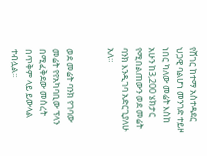የሸገር ከተማ አስተዳደር ህጋዊ ባልሆነ መንገድ ተይዞ ነበር ካለው መሬት እስከ አሁን ከ3,200 ሄክታር የሚበልጠውን ወደ መሬት ባንክ እንዲገባ አድርጊያለሁ አለ።


ወደ መሬት ባንክ የገባው መሬት የየአካባቢው ፕላን በሚፈቅደው መሰረት በጥቅም ላይ ይውላል ተብሏል፡፡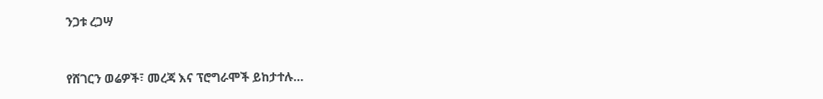ንጋቱ ረጋሣ



የሸገርን ወሬዎች፣ መረጃ እና ፕሮግራሞች ይከታተሉ…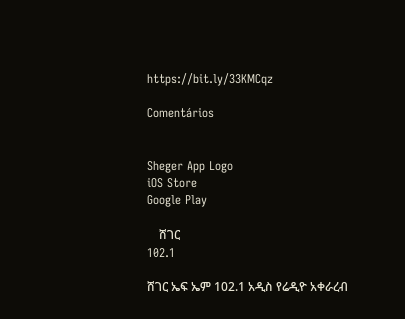https://bit.ly/33KMCqz

Comentários


Sheger App Logo
iOS Store
Google Play

    ሸገር
102.1

ሸገር ኤፍ ኤም 102.1 አዲስ የሬዲዮ አቀራረብ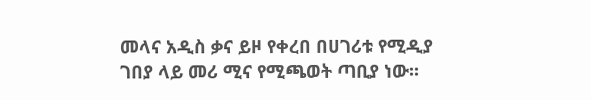መላና አዲስ ቃና ይዞ የቀረበ በሀገሪቱ የሚዲያ ገበያ ላይ መሪ ሚና የሚጫወት ጣቢያ ነው፡፡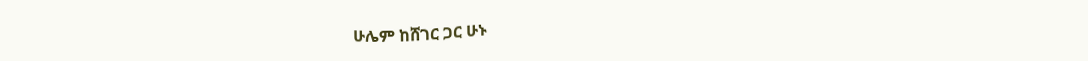ሁሌም ከሸገር ጋር ሁኑ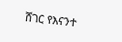ሸገር የእናንተ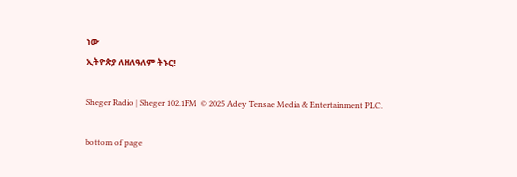ነው
ኢትዮጵያ ለዘለዓለም ትኑር!

Sheger Radio | Sheger 102.1FM  © 2025 Adey Tensae Media & Entertainment PLC.

bottom of page